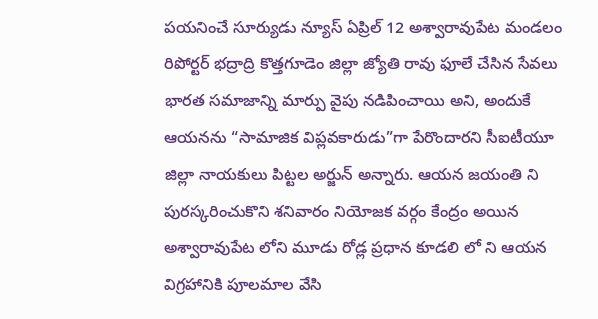పయనించే సూర్యుడు న్యూస్ ఏప్రిల్ 12 అశ్వారావుపేట మండలం రిపోర్టర్ భద్రాద్రి కొత్తగూడెం జిల్లా జ్యోతి రావు ఫూలే చేసిన సేవలు భారత సమాజాన్ని మార్పు వైపు నడిపించాయి అని, అందుకే ఆయనను “సామాజిక విప్లవకారుడు”గా పేరొందారని సీఐటీయూ జిల్లా నాయకులు పిట్టల అర్జున్ అన్నారు. ఆయన జయంతి ని పురస్కరించుకొని శనివారం నియోజక వర్గం కేంద్రం అయిన అశ్వారావుపేట లోని మూడు రోడ్ల ప్రధాన కూడలి లో ని ఆయన విగ్రహానికి పూలమాల వేసి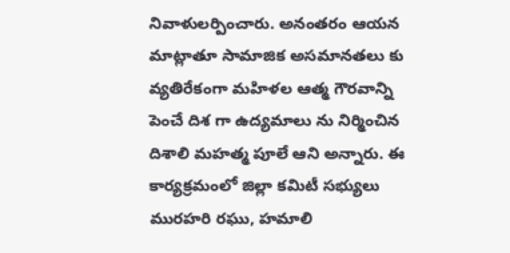నివాళులర్పించారు. అనంతరం ఆయన మాట్లాతూ సామాజిక అసమానతలు కు వ్యతిరేకంగా మహిళల ఆత్మ గౌరవాన్ని పెంచే దిశ గా ఉద్యమాలు ను నిర్మించిన దిశాలి మహత్మ పూలే ఆని అన్నారు. ఈ కార్యక్రమంలో జిల్లా కమిటీ సభ్యులు మురహరి రఘు, హమాలి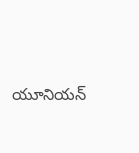యూనియన్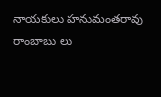నాయకులు హనుమంతరావు రాంబాబు లు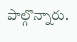పాల్గొన్నారు.